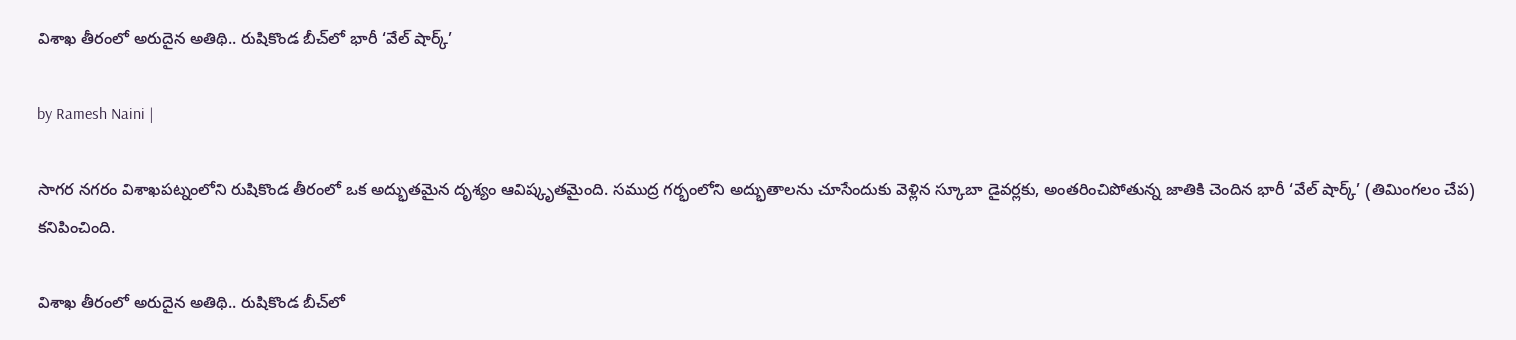విశాఖ తీరంలో అరుదైన అతిథి.. రుషికొండ బీచ్‌లో భారీ ‘వేల్ షార్క్’

by Ramesh Naini |

సాగర నగరం విశాఖపట్నంలోని రుషికొండ తీరంలో ఒక అద్భుతమైన దృశ్యం ఆవిష్కృతమైంది. సముద్ర గర్భంలోని అద్భుతాలను చూసేందుకు వెళ్లిన స్కూబా డైవర్లకు, అంతరించిపోతున్న జాతికి చెందిన భారీ ‘వేల్ షార్క్’ (తిమింగలం చేప) కనిపించింది.

విశాఖ తీరంలో అరుదైన అతిథి.. రుషికొండ బీచ్‌లో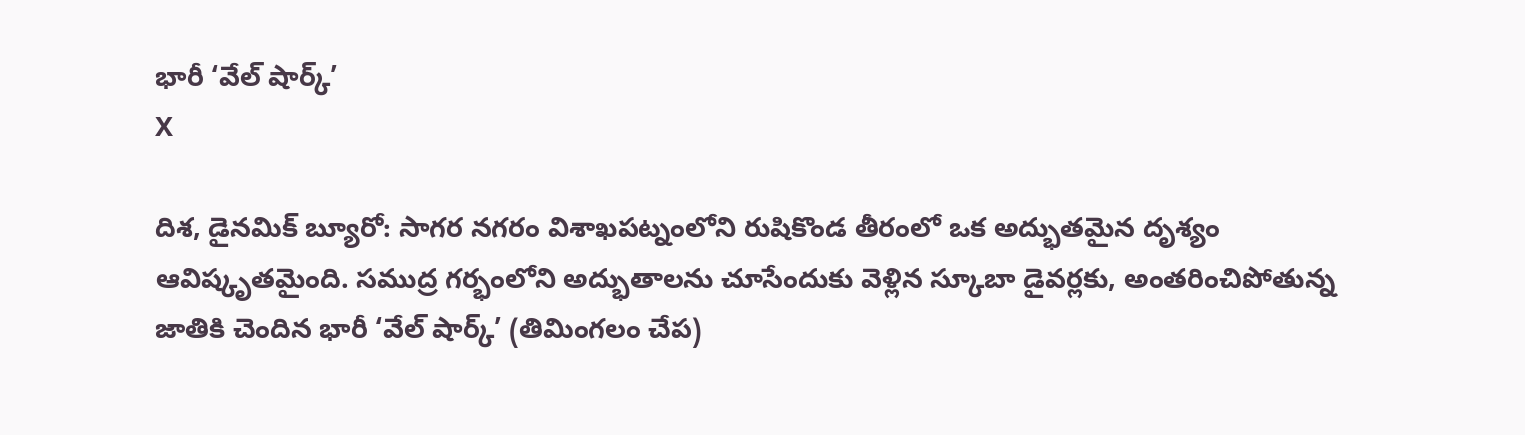భారీ ‘వేల్ షార్క్’
X

దిశ, డైనమిక్ బ్యూరో: సాగర నగరం విశాఖపట్నంలోని రుషికొండ తీరంలో ఒక అద్భుతమైన దృశ్యం ఆవిష్కృతమైంది. సముద్ర గర్భంలోని అద్భుతాలను చూసేందుకు వెళ్లిన స్కూబా డైవర్లకు, అంతరించిపోతున్న జాతికి చెందిన భారీ ‘వేల్ షార్క్’ (తిమింగలం చేప)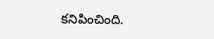కనిపించింది.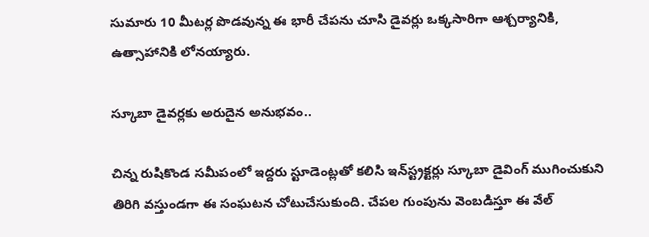సుమారు 10 మీటర్ల పొడవున్న ఈ భారీ చేపను చూసి డైవర్లు ఒక్కసారిగా ఆశ్చర్యానికి, ఉత్సాహానికి లోనయ్యారు.

స్కూబా డైవర్లకు అరుదైన అనుభవం..

చిన్న రుషికొండ సమీపంలో ఇద్దరు స్టూడెంట్లతో కలిసి ఇన్‌స్ట్రక్టర్లు స్కూబా డైవింగ్ ముగించుకుని తిరిగి వస్తుండగా ఈ సంఘటన చోటుచేసుకుంది. చేపల గుంపును వెంబడిస్తూ ఈ వేల్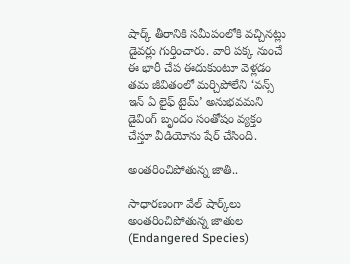షార్క్ తీరానికి సమీపంలోకి వచ్చినట్లు డైవర్లు గుర్తించారు. వారి పక్క నుంచే ఈ భారీ చేప ఈదుకుంటూ వెళ్లడం తమ జీవితంలో మర్చిపోలేని ‘వన్స్ ఇన్ ఏ లైఫ్ టైమ్’ అనుభవమని డైవింగ్ బృందం సంతోషం వ్యక్తం చేస్తూ వీడియోను షేర్ చేసింది.

అంతరించిపోతున్న జాతి..

సాధారణంగా వేల్ షార్క్‌లు అంతరించిపోతున్న జాతుల (Endangered Species)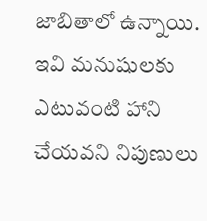జాబితాలో ఉన్నాయి. ఇవి మనుషులకు ఎటువంటి హాని చేయవని నిపుణులు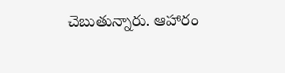చెబుతున్నారు. ఆహారం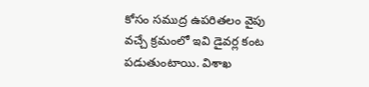కోసం సముద్ర ఉపరితలం వైపు వచ్చే క్రమంలో ఇవి డైవర్ల కంట పడుతుంటాయి. విశాఖ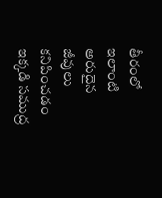తీరంలో ఇలాంటి అరుదైన జీవులు కనిపించడం ఇక్కడి సముద్ర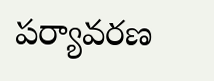పర్యావరణ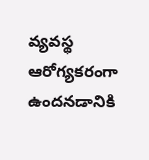వ్యవస్థ ఆరోగ్యకరంగా ఉందనడానికి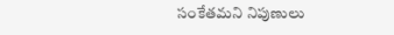సంకేతమని నిపుణులు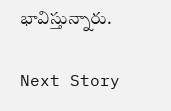భావిస్తున్నారు.

Next Story